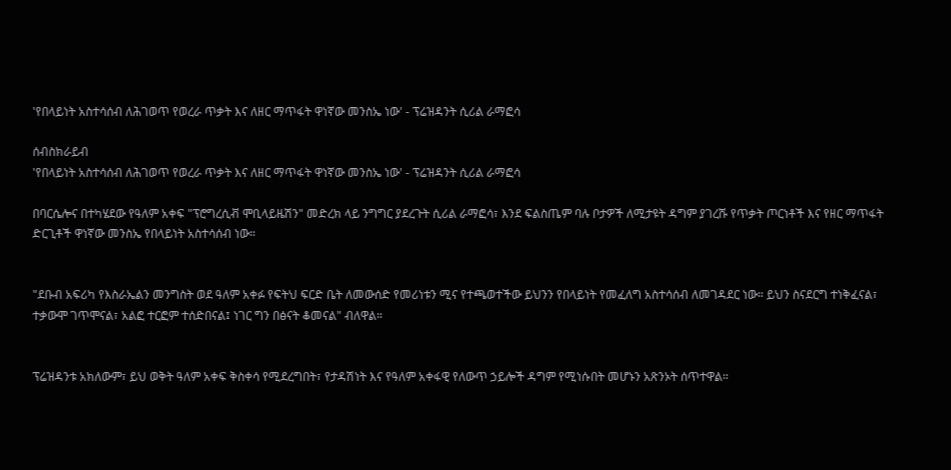'የበላይነት አስተሳሰብ ለሕገወጥ የወረራ ጥቃት እና ለዘር ማጥፋት ዋነኛው መንስኤ ነው' - ፕሬዝዳንት ሲሪል ራማፎሳ

ሰብስክራይብ
'የበላይነት አስተሳሰብ ለሕገወጥ የወረራ ጥቃት እና ለዘር ማጥፋት ዋነኛው መንስኤ ነው' - ፕሬዝዳንት ሲሪል ራማፎሳ

በባርሴሎና በተካሄደው የዓለም አቀፍ "ፕሮግረሲቭ ሞቢላይዜሽን" መድረክ ላይ ንግግር ያደረጉት ሲሪል ራማፎሳ፣ እንደ ፍልስጤም ባሉ ቦታዎች ለሚታዩት ዳግም ያገረሹ የጥቃት ጦርነቶች እና የዘር ማጥፋት ድርጊቶች ዋነኛው መንስኤ የበላይነት አስተሳሰብ ነው።


"ደቡብ አፍሪካ የእስራኤልን መንግስት ወደ ዓለም አቀፉ የፍትህ ፍርድ ቤት ለመውሰድ የመሪነቱን ሚና የተጫወተችው ይህንን የበላይነት የመፈለግ አስተሳሰብ ለመገዳደር ነው። ይህን ስናደርግ ተነቅፈናል፣ ተቃውሞ ገጥሞናል፣ አልፎ ተርፎም ተሰድበናል፤ ነገር ግን በፅናት ቆመናል" ብለዋል።


ፕሬዝዳንቱ አክለውም፣ ይህ ወቅት ዓለም አቀፍ ቅስቀሳ የሚደረግበት፣ የታዳሽነት እና የዓለም አቀፋዊ የለውጥ ኃይሎች ዳግም የሚነሱበት መሆኑን አጽንኦት ሰጥተዋል።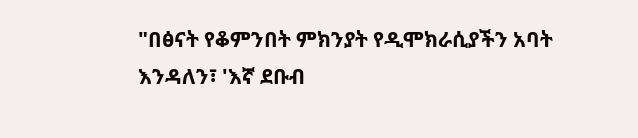"በፅናት የቆምንበት ምክንያት የዲሞክራሲያችን አባት እንዳለን፣ 'እኛ ደቡብ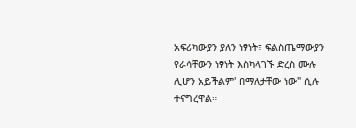አፍሪካውያን ያለን ነፃነት፣ ፍልስጤማውያን የራሳቸውን ነፃነት እስካላገኙ ድረስ ሙሉ ሊሆን አይችልም' በማለታቸው ነው" ሲሉ ተናግረዋል።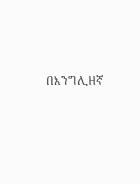በእንግሊዘኛ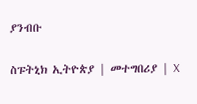ያንብቡ

ስፑትኒክ ኢትዮጵያ | መተግበሪያ | X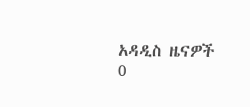አዳዲስ ዜናዎች
0